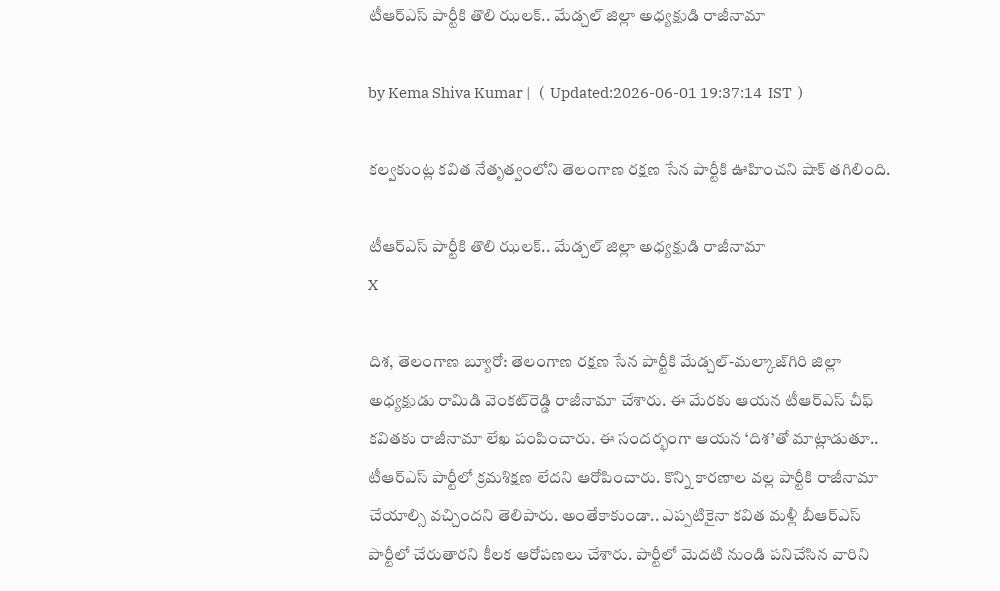టీఆర్ఎస్‌ పార్టీకి తొలి ఝలక్.. మేడ్చల్ జిల్లా అధ్యక్షుడి రాజీనామా

by Kema Shiva Kumar |   (  Updated:2026-06-01 19:37:14  IST  )

కల్వకుంట్ల కవిత నేతృత్వంలోని తెలంగాణ రక్షణ సేన పార్టీకి ఊహించని షాక్ తగిలింది.

టీఆర్ఎస్‌ పార్టీకి తొలి ఝలక్.. మేడ్చల్ జిల్లా అధ్యక్షుడి రాజీనామా
X

దిశ, తెలంగాణ బ్యూరో: తెలంగాణ రక్షణ సేన పార్టీకి మేడ్చల్-మల్కాజ్‌గిరి జిల్లా అధ్యక్షుడు రామిడి వెంకట్‌రెడ్డి రాజీనామా చేశారు. ఈ మేరకు ఆయన టీఆర్ఎస్ చీఫ్ కవితకు రాజీనామా లేఖ పంపించారు. ఈ సందర్భంగా ఆయన ‘దిశ’తో మాట్లాడుతూ.. టీఆర్ఎస్ పార్టీలో క్రమశిక్షణ లేదని ఆరోపించారు. కొన్ని కారణాల వల్ల పార్టీకి రాజీనామా చేయాల్సి వచ్చిందని తెలిపారు. అంతేకాకుండా.. ఎప్పటికైనా కవిత మళ్లీ బీఆర్ఎస్ పార్టీలో చేరుతారని కీలక ఆరోపణలు చేశారు. పార్టీలో మెదటి నుండి పనిచేసిన వారిని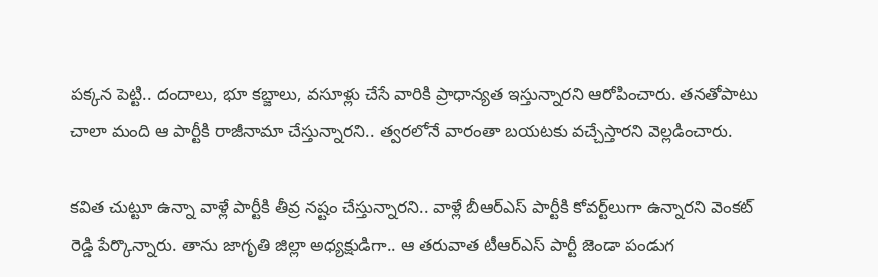పక్కన పెట్టి.. దందాలు, భూ కబ్జాలు, వసూళ్లు చేసే వారికి ప్రాధాన్యత ఇస్తున్నారని ఆరోపించారు. తనతోపాటు చాలా మంది ఆ పార్టీకి రాజీనామా చేస్తున్నారని.. త్వరలోనే వారంతా బయటకు వచ్చేస్తారని వెల్లడించారు.

కవిత చుట్టూ ఉన్నా వాళ్లే పార్టీకి తీవ్ర నష్టం చేస్తున్నారని.. వాళ్లే బీఆర్ఎస్ పార్టీకి కోవర్ట్‌లుగా ఉన్నారని వెంకట్ రెడ్డి పేర్కొన్నారు. తాను జాగృతి జిల్లా అధ్యక్షుడిగా.. ఆ తరువాత టీఆర్ఎస్ పార్టీ జెండా పండుగ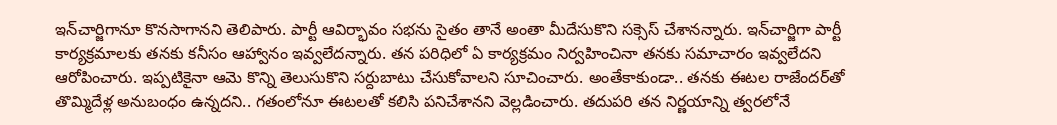ఇన్‌చార్జిగానూ కొనసాగానని తెలిపారు. పార్టీ ఆవిర్భావం సభను సైతం తానే అంతా మీదేసుకొని సక్సెస్ చేశానన్నారు. ఇన్‌చార్జిగా పార్టీ కార్యక్రమాలకు తనకు కనీసం ఆహ్వానం ఇవ్వలేదన్నారు. తన పరిధిలో ఏ కార్యక్రమం నిర్వహించినా తనకు సమాచారం ఇవ్వలేదని ఆరోపించారు. ఇప్పటికైనా ఆమె కొన్ని తెలుసుకొని సర్దుబాటు చేసుకోవాలని సూచించారు. అంతేకాకుండా.. తనకు ఈటల రాజేందర్‌తో తొమ్మిదేళ్ల అనుబంధం ఉన్నదని.. గతంలోనూ ఈటలతో కలిసి పనిచేశానని వెల్లడించారు. తదుపరి తన నిర్ణయాన్ని త్వరలోనే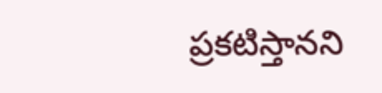ప్రకటిస్తానని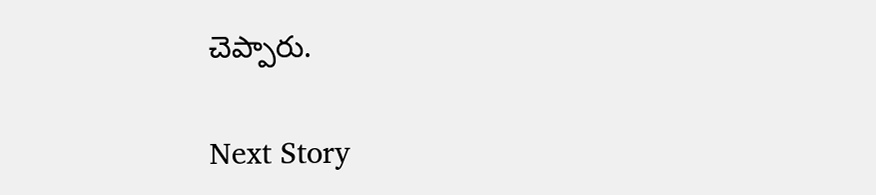చెప్పారు.

Next Story